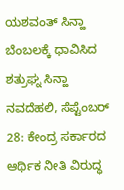ಯಶವಂತ್ ಸಿನ್ಹಾ ಬೆಂಬಲಕ್ಕೆ ಧಾವಿಸಿದ ಶತ್ರುಘ್ನ ಸಿನ್ಹಾ
ನವದೆಹಲಿ, ಸೆಪ್ಟೆಂಬರ್ 28: ಕೇಂದ್ರ ಸರ್ಕಾರದ ಆರ್ಥಿಕ ನೀತಿ ವಿರುದ್ಧ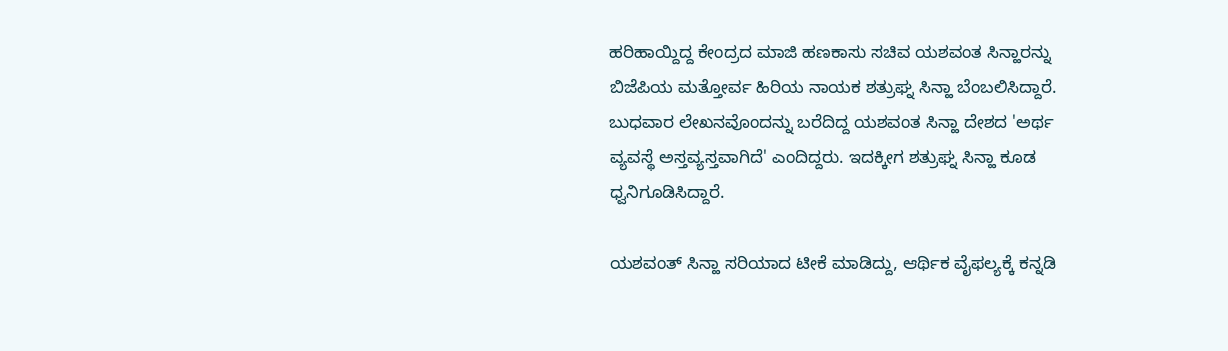ಹರಿಹಾಯ್ದಿದ್ದ ಕೇಂದ್ರದ ಮಾಜಿ ಹಣಕಾಸು ಸಚಿವ ಯಶವಂತ ಸಿನ್ಹಾರನ್ನು ಬಿಜೆಪಿಯ ಮತ್ತೋರ್ವ ಹಿರಿಯ ನಾಯಕ ಶತ್ರುಘ್ನ ಸಿನ್ಹಾ ಬೆಂಬಲಿಸಿದ್ದಾರೆ.
ಬುಧವಾರ ಲೇಖನವೊಂದನ್ನು ಬರೆದಿದ್ದ ಯಶವಂತ ಸಿನ್ಹಾ ದೇಶದ 'ಅರ್ಥ ವ್ಯವಸ್ಥೆ ಅಸ್ತವ್ಯಸ್ತವಾಗಿದೆ' ಎಂದಿದ್ದರು. ಇದಕ್ಕೀಗ ಶತ್ರುಘ್ನ ಸಿನ್ಹಾ ಕೂಡ ಧ್ವನಿಗೂಡಿಸಿದ್ದಾರೆ.

ಯಶವಂತ್ ಸಿನ್ಹಾ ಸರಿಯಾದ ಟೀಕೆ ಮಾಡಿದ್ದು, ಆರ್ಥಿಕ ವೈಫಲ್ಯಕ್ಕೆ ಕನ್ನಡಿ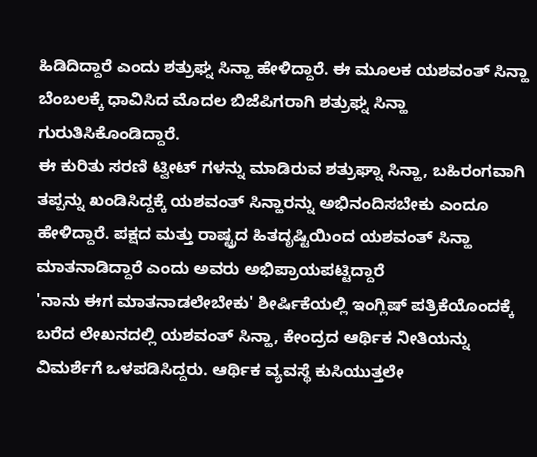ಹಿಡಿದಿದ್ದಾರೆ ಎಂದು ಶತ್ರುಘ್ನ ಸಿನ್ಹಾ ಹೇಳಿದ್ದಾರೆ. ಈ ಮೂಲಕ ಯಶವಂತ್ ಸಿನ್ಹಾ ಬೆಂಬಲಕ್ಕೆ ಧಾವಿಸಿದ ಮೊದಲ ಬಿಜೆಪಿಗರಾಗಿ ಶತ್ರುಘ್ನ ಸಿನ್ಹಾ ಗುರುತಿಸಿಕೊಂಡಿದ್ದಾರೆ.
ಈ ಕುರಿತು ಸರಣಿ ಟ್ವೀಟ್ ಗಳನ್ನು ಮಾಡಿರುವ ಶತ್ರುಘ್ನಾ ಸಿನ್ಹಾ, ಬಹಿರಂಗವಾಗಿ ತಪ್ಪನ್ನು ಖಂಡಿಸಿದ್ದಕ್ಕೆ ಯಶವಂತ್ ಸಿನ್ಹಾರನ್ನು ಅಭಿನಂದಿಸಬೇಕು ಎಂದೂ ಹೇಳಿದ್ದಾರೆ. ಪಕ್ಷದ ಮತ್ತು ರಾಷ್ಟ್ರದ ಹಿತದೃಷ್ಟಿಯಿಂದ ಯಶವಂತ್ ಸಿನ್ಹಾ ಮಾತನಾಡಿದ್ದಾರೆ ಎಂದು ಅವರು ಅಭಿಪ್ರಾಯಪಟ್ಟಿದ್ದಾರೆ
'ನಾನು ಈಗ ಮಾತನಾಡಲೇಬೇಕು' ಶೀರ್ಷಿಕೆಯಲ್ಲಿ ಇಂಗ್ಲಿಷ್ ಪತ್ರಿಕೆಯೊಂದಕ್ಕೆ ಬರೆದ ಲೇಖನದಲ್ಲಿ ಯಶವಂತ್ ಸಿನ್ಹಾ, ಕೇಂದ್ರದ ಆರ್ಥಿಕ ನೀತಿಯನ್ನು ವಿಮರ್ಶೆಗೆ ಒಳಪಡಿಸಿದ್ದರು. ಆರ್ಥಿಕ ವ್ಯವಸ್ಥೆ ಕುಸಿಯುತ್ತಲೇ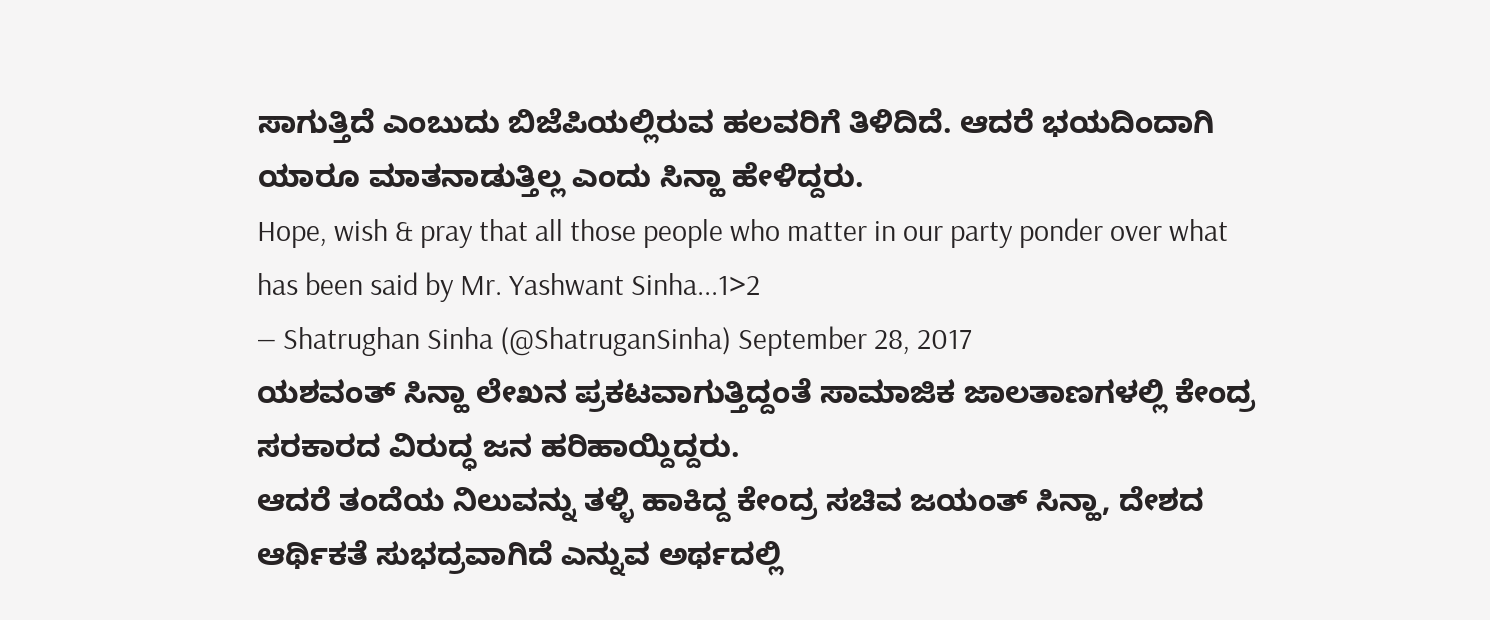ಸಾಗುತ್ತಿದೆ ಎಂಬುದು ಬಿಜೆಪಿಯಲ್ಲಿರುವ ಹಲವರಿಗೆ ತಿಳಿದಿದೆ. ಆದರೆ ಭಯದಿಂದಾಗಿ ಯಾರೂ ಮಾತನಾಡುತ್ತಿಲ್ಲ ಎಂದು ಸಿನ್ಹಾ ಹೇಳಿದ್ದರು.
Hope, wish & pray that all those people who matter in our party ponder over what has been said by Mr. Yashwant Sinha...1>2
— Shatrughan Sinha (@ShatruganSinha) September 28, 2017
ಯಶವಂತ್ ಸಿನ್ಹಾ ಲೇಖನ ಪ್ರಕಟವಾಗುತ್ತಿದ್ದಂತೆ ಸಾಮಾಜಿಕ ಜಾಲತಾಣಗಳಲ್ಲಿ ಕೇಂದ್ರ ಸರಕಾರದ ವಿರುದ್ಧ ಜನ ಹರಿಹಾಯ್ದಿದ್ದರು.
ಆದರೆ ತಂದೆಯ ನಿಲುವನ್ನು ತಳ್ಳಿ ಹಾಕಿದ್ದ ಕೇಂದ್ರ ಸಚಿವ ಜಯಂತ್ ಸಿನ್ಹಾ, ದೇಶದ ಆರ್ಥಿಕತೆ ಸುಭದ್ರವಾಗಿದೆ ಎನ್ನುವ ಅರ್ಥದಲ್ಲಿ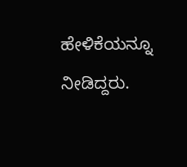ಹೇಳಿಕೆಯನ್ನೂ ನೀಡಿದ್ದರು.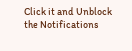Click it and Unblock the Notifications